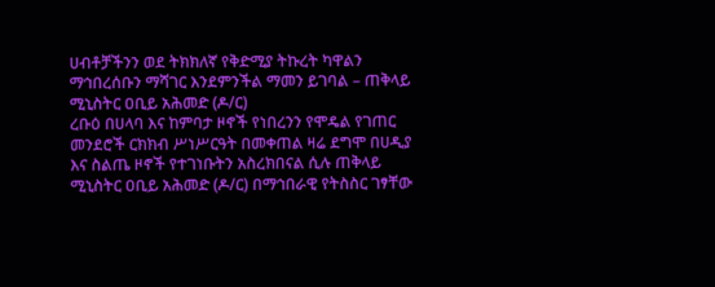ሀብቶቻችንን ወደ ትክክለኛ የቅድሚያ ትኩረት ካዋልን ማኅበረሰቡን ማሻገር እንደምንችል ማመን ይገባል – ጠቅላይ ሚኒስትር ዐቢይ አሕመድ (ዶ/ር)
ረቡዕ በሀላባ እና ከምባታ ዞኖች የነበረንን የሞዴል የገጠር መንደሮች ርክክብ ሥነሥርዓት በመቀጠል ዛሬ ደግሞ በሀዲያ እና ስልጤ ዞኖች የተገነቡትን አስረክበናል ሲሉ ጠቅላይ ሚኒስትር ዐቢይ አሕመድ (ዶ/ር) በማኅበራዊ የትስስር ገፃቸው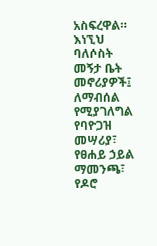አስፍረዋል። እነኚህ ባለሶስት መኝታ ቤት መኖሪያዎች፤ ለማብሰል የሚያገለግል የባዮጋዝ መሣሪያ፣ የፀሐይ ኃይል ማመንጫ፣ የዶሮ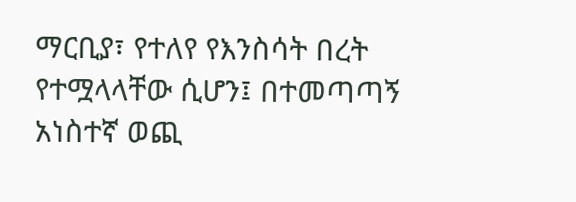ማርቢያ፣ የተለየ የእንስሳት በረት የተሟላላቸው ሲሆን፤ በተመጣጣኝ አነስተኛ ወጪ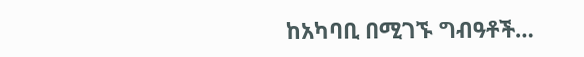ከአካባቢ በሚገኙ ግብዓቶች…